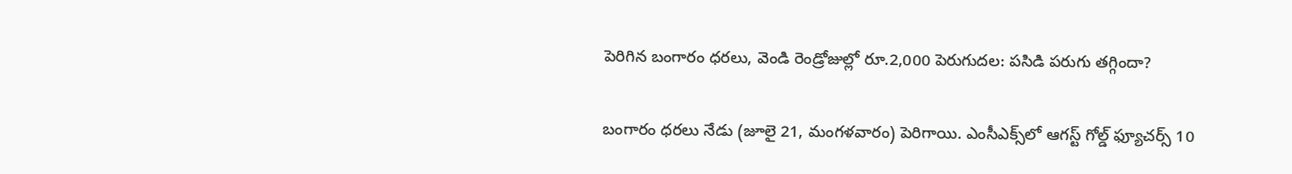పెరిగిన బంగారం ధరలు, వెండి రెండ్రోజుల్లో రూ.2,000 పెరుగుదల: పసిడి పరుగు తగ్గిందా?

బంగారం ధరలు నేడు (జూలై 21, మంగళవారం) పెరిగాయి. ఎంసీఎక్స్‌లో ఆగస్ట్ గోల్డ్ ఫ్యూచర్స్ 10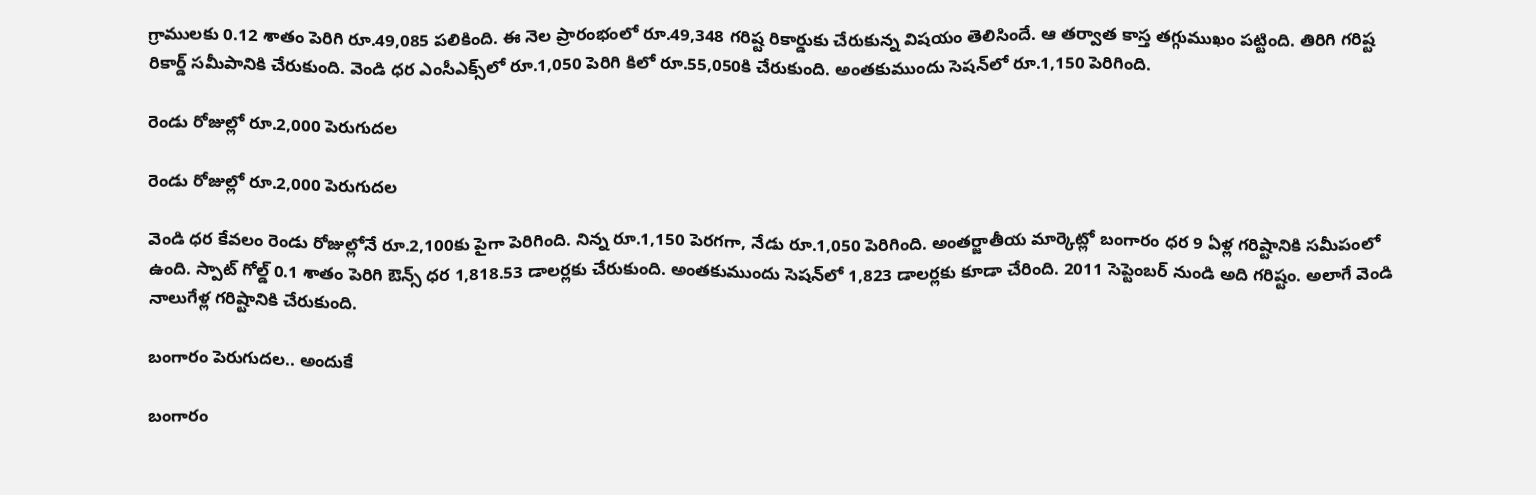గ్రాములకు 0.12 శాతం పెరిగి రూ.49,085 పలికింది. ఈ నెల ప్రారంభంలో రూ.49,348 గరిష్ట రికార్డుకు చేరుకున్న విషయం తెలిసిందే. ఆ తర్వాత కాస్త తగ్గుముఖం పట్టింది. తిరిగి గరిష్ట రికార్డ్ సమీపానికి చేరుకుంది. వెండి ధర ఎంసీఎక్స్‌లో రూ.1,050 పెరిగి కిలో రూ.55,050కి చేరుకుంది. అంతకుముందు సెషన్‌లో రూ.1,150 పెరిగింది.

రెండు రోజుల్లో రూ.2,000 పెరుగుదల

రెండు రోజుల్లో రూ.2,000 పెరుగుదల

వెండి ధర కేవలం రెండు రోజుల్లోనే రూ.2,100కు పైగా పెరిగింది. నిన్న రూ.1,150 పెరగగా, నేడు రూ.1,050 పెరిగింది. అంతర్జాతీయ మార్కెట్లో బంగారం ధర 9 ఏళ్ల గరిష్టానికి సమీపంలో ఉంది. స్పాట్ గోల్డ్ 0.1 శాతం పెరిగి ఔన్స్ ధర 1,818.53 డాలర్లకు చేరుకుంది. అంతకుముందు సెషన్‌లో 1,823 డాలర్లకు కూడా చేరింది. 2011 సెప్టెంబర్ నుండి అది గరిష్టం. అలాగే వెండి నాలుగేళ్ల గరిష్టానికి చేరుకుంది.

బంగారం పెరుగుదల.. అందుకే

బంగారం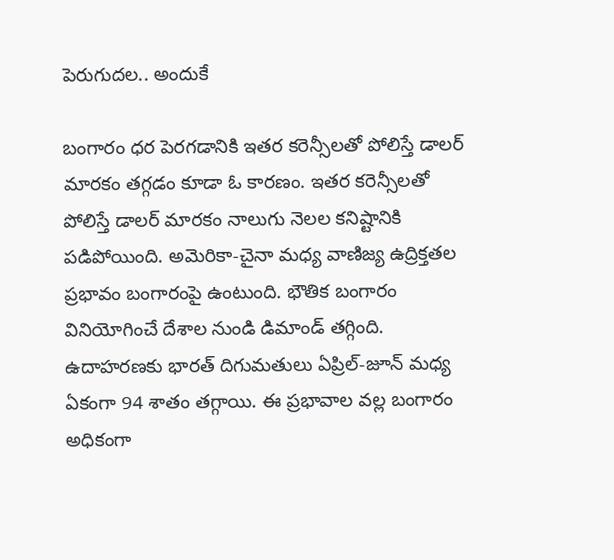పెరుగుదల.. అందుకే

బంగారం ధర పెరగడానికి ఇతర కరెన్సీలతో పోలిస్తే డాలర్ మారకం తగ్గడం కూడా ఓ కారణం. ఇతర కరెన్సీలతో పోలిస్తే డాలర్ మారకం నాలుగు నెలల కనిష్టానికి పడిపోయింది. అమెరికా-చైనా మధ్య వాణిజ్య ఉద్రిక్తతల ప్రభావం బంగారంపై ఉంటుంది. భౌతిక బంగారం వినియోగించే దేశాల నుండి డిమాండ్ తగ్గింది. ఉదాహరణకు భారత్ దిగుమతులు ఏప్రిల్-జూన్ మధ్య ఏకంగా 94 శాతం తగ్గాయి. ఈ ప్రభావాల వల్ల బంగారం అధికంగా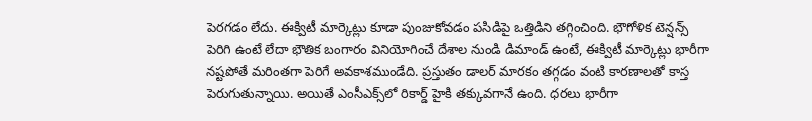పెరగడం లేదు. ఈక్విటీ మార్కెట్లు కూడా పుంజుకోవడం పసిడిపై ఒత్తిడిని తగ్గించింది. భౌగోళిక టెన్షన్స్ పెరిగి ఉంటే లేదా భౌతిక బంగారం వినియోగించే దేశాల నుండి డిమాండ్ ఉంటే, ఈక్విటీ మార్కెట్లు భారీగా నష్టపోతే మరింతగా పెరిగే అవకాశముండేది. ప్రస్తుతం డాలర్ మారకం తగ్గడం వంటి కారణాలతో కాస్త పెరుగుతున్నాయి. అయితే ఎంసీఎక్స్‌లో రికార్డ్ హైకి తక్కువగానే ఉంది. ధరలు భారీగా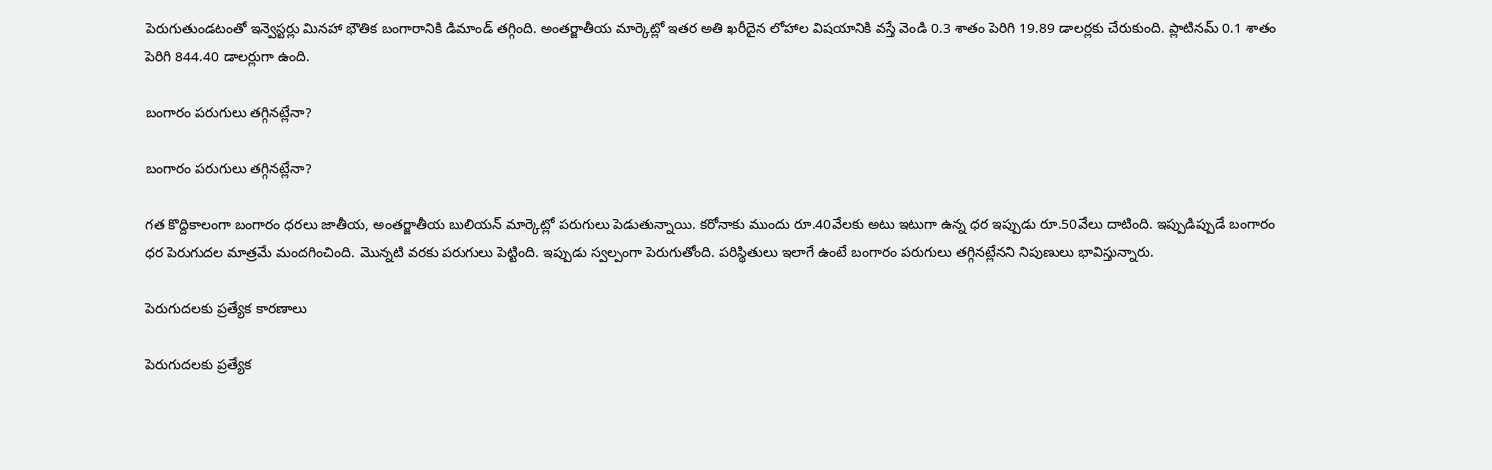పెరుగుతుండటంతో ఇన్వెస్టర్లు మినహా భౌతిక బంగారానికి డిమాండ్ తగ్గింది. అంతర్జాతీయ మార్కెట్లో ఇతర అతి ఖరీదైన లోహాల విషయానికి వస్తే వెండి 0.3 శాతం పెరిగి 19.89 డాలర్లకు చేరుకుంది. ప్లాటినమ్ 0.1 శాతం పెరిగి 844.40 డాలర్లుగా ఉంది.

బంగారం పరుగులు తగ్గినట్లేనా?

బంగారం పరుగులు తగ్గినట్లేనా?

గత కొద్దికాలంగా బంగారం ధరలు జాతీయ, అంతర్జాతీయ బులియన్ మార్కెట్లో పరుగులు పెడుతున్నాయి. కరోనాకు ముందు రూ.40వేలకు అటు ఇటుగా ఉన్న ధర ఇప్పుడు రూ.50వేలు దాటింది. ఇప్పుడిప్పుడే బంగారం ధర పెరుగుదల మాత్రమే మందగించింది. మొన్నటి వరకు పరుగులు పెట్టింది. ఇప్పుడు స్వల్పంగా పెరుగుతోంది. పరిస్థితులు ఇలాగే ఉంటే బంగారం పరుగులు తగ్గినట్లేనని నిపుణులు భావిస్తున్నారు.

పెరుగుదలకు ప్రత్యేక కారణాలు

పెరుగుదలకు ప్రత్యేక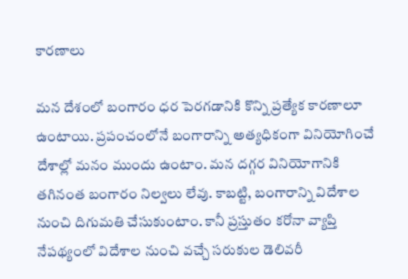కారణాలు

మన దేశంలో బంగారం ధర పెరగడానికి కొన్ని ప్రత్యేక కారణాలూ ఉంటాయి. ప్రపంచంలోనే బంగారాన్ని అత్యధికంగా వినియోగించే దేశాల్లో మనం ముందు ఉంటాం. మన దగ్గర వినియోగానికి తగినంత బంగారం నిల్వలు లేవు. కాబట్టి, బంగారాన్ని విదేశాల నుంచి దిగుమతి చేసుకుంటాం. కానీ ప్రస్తుతం కరోనా వ్యాప్తి నేపథ్యంలో విదేశాల నుంచి వచ్చే సరుకుల డెలివరీ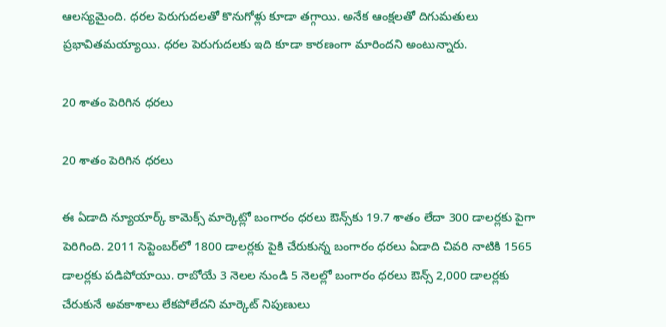ఆలస్యమైంది. ధరల పెరుగుదలతో కొనుగోళ్లు కూడా తగ్గాయి. అనేక ఆంక్షలతో దిగుమతులు ప్రభావితమయ్యాయి. ధరల పెరుగుదలకు ఇది కూడా కారణంగా మారిందని అంటున్నారు.

20 శాతం పెరిగిన ధరలు

20 శాతం పెరిగిన ధరలు

ఈ ఏడాది న్యూయార్క్ కామెక్స్ మార్కెట్లో బంగారం ధరలు ఔన్స్‌కు 19.7 శాతం లేదా 300 డాలర్లకు పైగా పెరిగింది. 2011 సెప్టెంబర్‌లో 1800 డాలర్లకు పైకి చేరుకున్న బంగారం ధరలు ఏడాది చివరి నాటికి 1565 డాలర్లకు పడిపోయాయి. రాబోయే 3 నెలల నుండి 5 నెలల్లో బంగారం ధరలు ఔన్స్ 2,000 డాలర్లకు చేరుకునే అవకాశాలు లేకపోలేదని మార్కెట్ నిపుణులు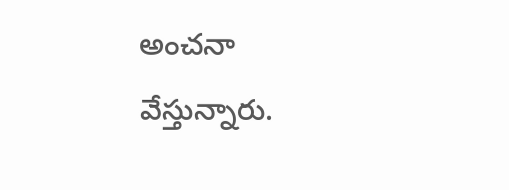అంచనా వేస్తున్నారు.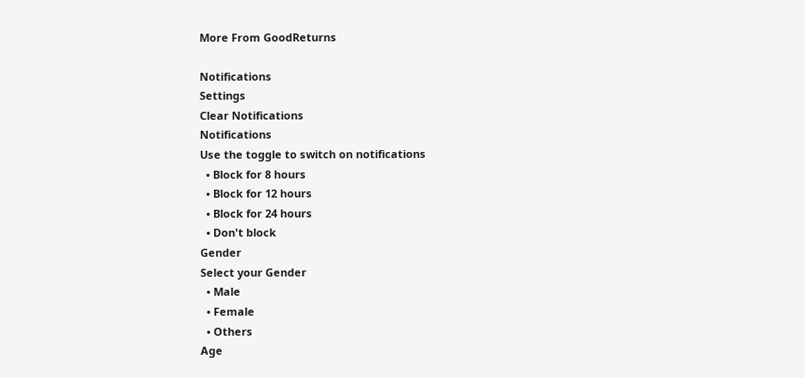More From GoodReturns

Notifications
Settings
Clear Notifications
Notifications
Use the toggle to switch on notifications
  • Block for 8 hours
  • Block for 12 hours
  • Block for 24 hours
  • Don't block
Gender
Select your Gender
  • Male
  • Female
  • Others
Age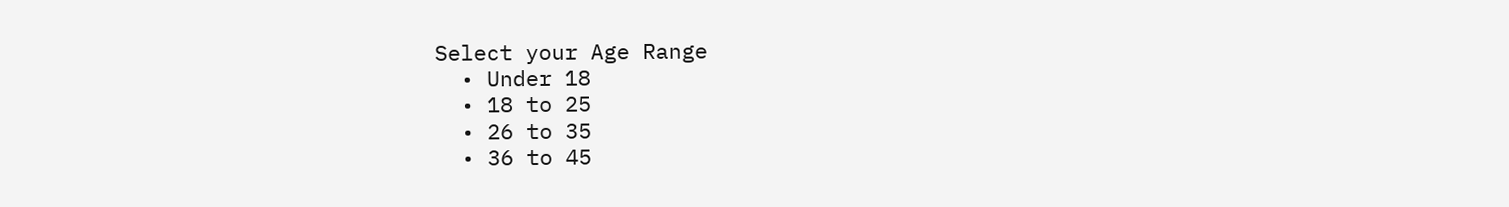Select your Age Range
  • Under 18
  • 18 to 25
  • 26 to 35
  • 36 to 45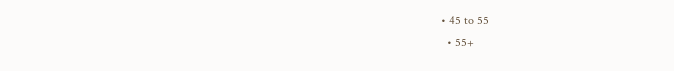• 45 to 55
  • 55+